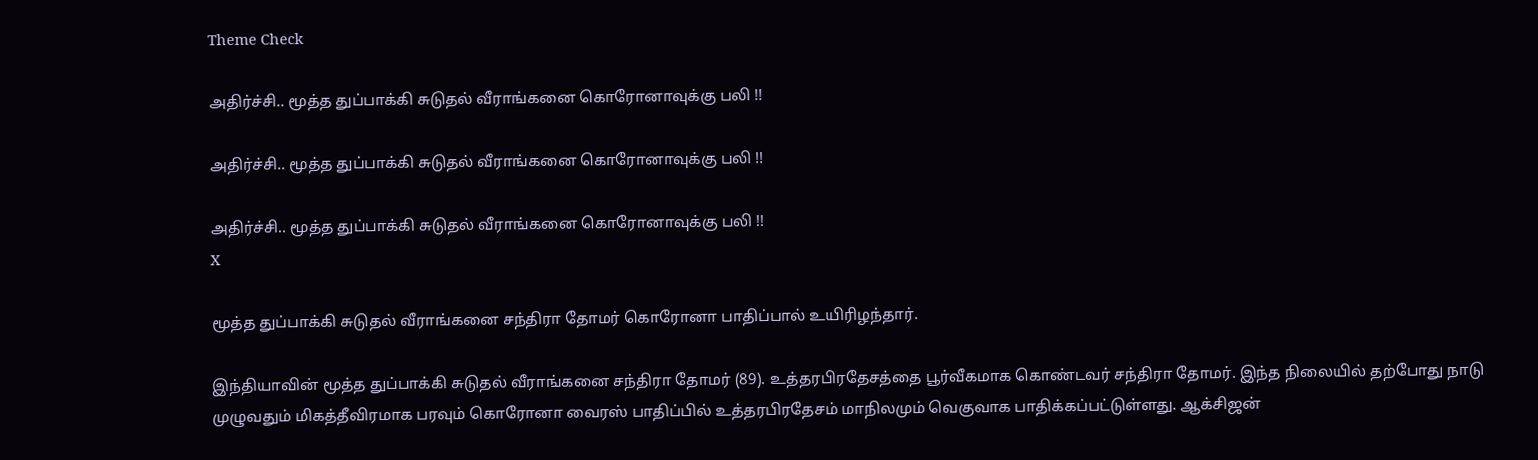Theme Check

அதிர்ச்சி.. மூத்த துப்பாக்கி சுடுதல் வீராங்கனை கொரோனாவுக்கு பலி !!

அதிர்ச்சி.. மூத்த துப்பாக்கி சுடுதல் வீராங்கனை கொரோனாவுக்கு பலி !!

அதிர்ச்சி.. மூத்த துப்பாக்கி சுடுதல் வீராங்கனை கொரோனாவுக்கு பலி !!
X

மூத்த துப்பாக்கி சுடுதல் வீராங்கனை சந்திரா தோமர் கொரோனா பாதிப்பால் உயிரிழந்தார்.

இந்தியாவின் மூத்த துப்பாக்கி சுடுதல் வீராங்கனை சந்திரா தோமர் (89). உத்தரபிரதேசத்தை பூர்வீகமாக கொண்டவர் சந்திரா தோமர். இந்த நிலையில் தற்போது நாடு முழுவதும் மிகத்தீவிரமாக பரவும் கொரோனா வைரஸ் பாதிப்பில் உத்தரபிரதேசம் மாநிலமும் வெகுவாக பாதிக்கப்பட்டுள்ளது. ஆக்சிஜன்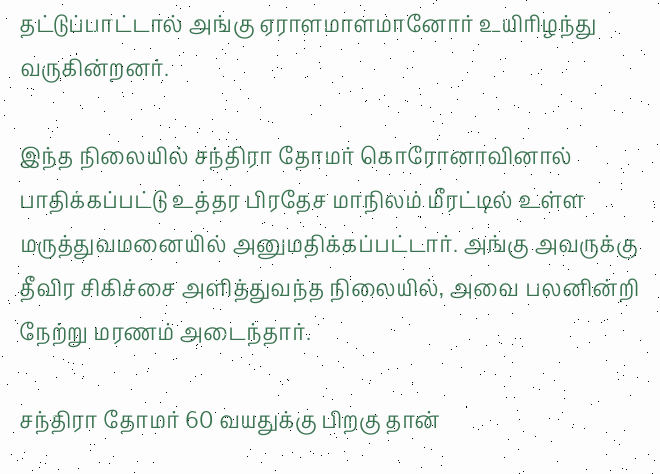தட்டுப்பாட்டால் அங்கு ஏராளமாளமானோர் உயிரிழந்து வருகின்றனர்.

இந்த நிலையில் சந்திரா தோமர் கொரோனாவினால் பாதிக்கப்பட்டு உத்தர பிரதேச மாநிலம் மீரட்டில் உள்ள மருத்துவமனையில் அனுமதிக்கப்பட்டார். அங்கு அவருக்கு தீவிர சிகிச்சை அளித்துவந்த நிலையில், அவை பலனின்றி நேற்று மரணம் அடைந்தார்.

சந்திரா தோமர் 60 வயதுக்கு பிறகு தான்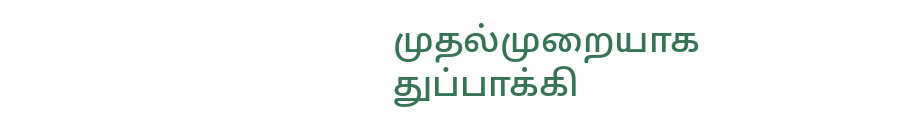முதல்முறையாக துப்பாக்கி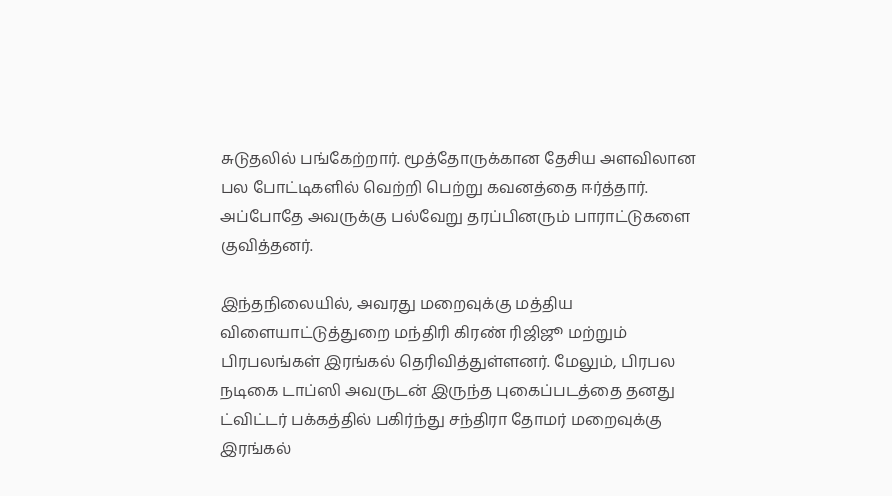சுடுதலில் பங்கேற்றார். மூத்தோருக்கான தேசிய அளவிலான பல போட்டிகளில் வெற்றி பெற்று கவனத்தை ஈர்த்தார். அப்போதே அவருக்கு பல்வேறு தரப்பினரும் பாராட்டுகளை குவித்தனர்.

இந்தநிலையில், அவரது மறைவுக்கு மத்திய விளையாட்டுத்துறை மந்திரி கிரண் ரிஜிஜூ மற்றும் பிரபலங்கள் இரங்கல் தெரிவித்துள்ளனர். மேலும், பிரபல நடிகை டாப்ஸி அவருடன் இருந்த புகைப்படத்தை தனது ட்விட்டர் பக்கத்தில் பகிர்ந்து சந்திரா தோமர் மறைவுக்கு இரங்கல்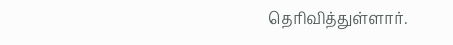தெரிவித்துள்ளார்.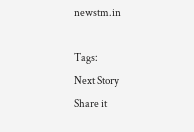newstm.in

Tags:
Next Story
Share it